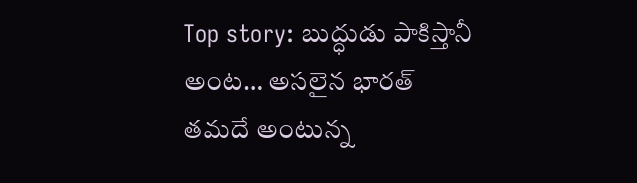Top story: బుద్ధుడు పాకిస్తానీ అంట… అసలైన భారత్ తమదే అంటున్న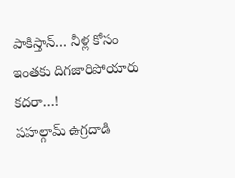పాకిస్తాన్… నీళ్ల కోసం ఇంతకు దిగజారిపోయారు కదరా…!
పహల్గామ్ ఉగ్రదాడి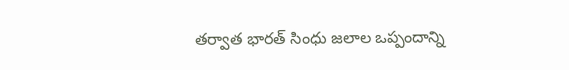తర్వాత భారత్ సింధు జలాల ఒప్పందాన్ని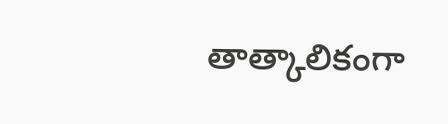తాత్కాలికంగా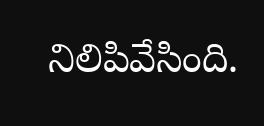నిలిపివేసింది.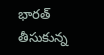భారత్ తీసుకున్న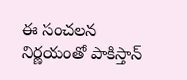ఈ సంచలన నిర్ణయంతో పాకిస్తాన్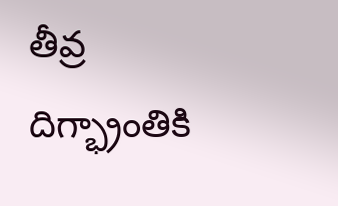తీవ్ర దిగ్భ్రాంతికి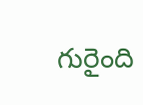గురైంది